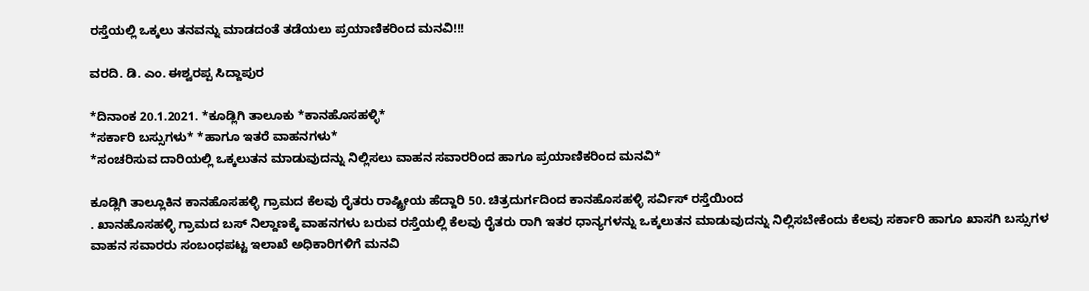ರಸ್ತೆಯಲ್ಲಿ ಒಕ್ಕಲು ತನವನ್ನು ಮಾಡದಂತೆ ತಡೆಯಲು ಪ್ರಯಾಣಿಕರಿಂದ ಮನವಿ!!!

ವರದಿ. ಡಿ. ಎಂ. ಈಶ್ವರಪ್ಪ ಸಿದ್ದಾಪುರ

*ದಿನಾಂಕ 20.1.2021. *ಕೂಡ್ಲಿಗಿ ತಾಲೂಕು *ಕಾನಹೊಸಹಳ್ಳಿ*
*ಸರ್ಕಾರಿ ಬಸ್ಸುಗಳು* *ಹಾಗೂ ಇತರೆ ವಾಹನಗಳು*
*ಸಂಚರಿಸುವ ದಾರಿಯಲ್ಲಿ ಒಕ್ಕಲುತನ ಮಾಡುವುದನ್ನು ನಿಲ್ಲಿಸಲು ವಾಹನ ಸವಾರರಿಂದ ಹಾಗೂ ಪ್ರಯಾಣಿಕರಿಂದ ಮನವಿ*

ಕೂಡ್ಲಿಗಿ ತಾಲ್ಲೂಕಿನ ಕಾನಹೊಸಹಳ್ಳಿ ಗ್ರಾಮದ ಕೆಲವು ರೈತರು ರಾಷ್ಟ್ರೀಯ ಹೆದ್ದಾರಿ 50. ಚಿತ್ರದುರ್ಗದಿಂದ ಕಾನಹೊಸಹಳ್ಳಿ ಸರ್ವಿಸ್ ರಸ್ತೆಯಿಂದ
. ಖಾನಹೊಸಹಳ್ಳಿ ಗ್ರಾಮದ ಬಸ್ ನಿಲ್ದಾಣಕ್ಕೆ ವಾಹನಗಳು ಬರುವ ರಸ್ತೆಯಲ್ಲಿ ಕೆಲವು ರೈತರು ರಾಗಿ ಇತರ ಧಾನ್ಯಗಳನ್ನು ಒಕ್ಕಲುತನ ಮಾಡುವುದನ್ನು ನಿಲ್ಲಿಸಬೇಕೆಂದು ಕೆಲವು ಸರ್ಕಾರಿ ಹಾಗೂ ಖಾಸಗಿ ಬಸ್ಸುಗಳ ವಾಹನ ಸವಾರರು ಸಂಬಂಧಪಟ್ಟ ಇಲಾಖೆ ಅಧಿಕಾರಿಗಳಿಗೆ ಮನವಿ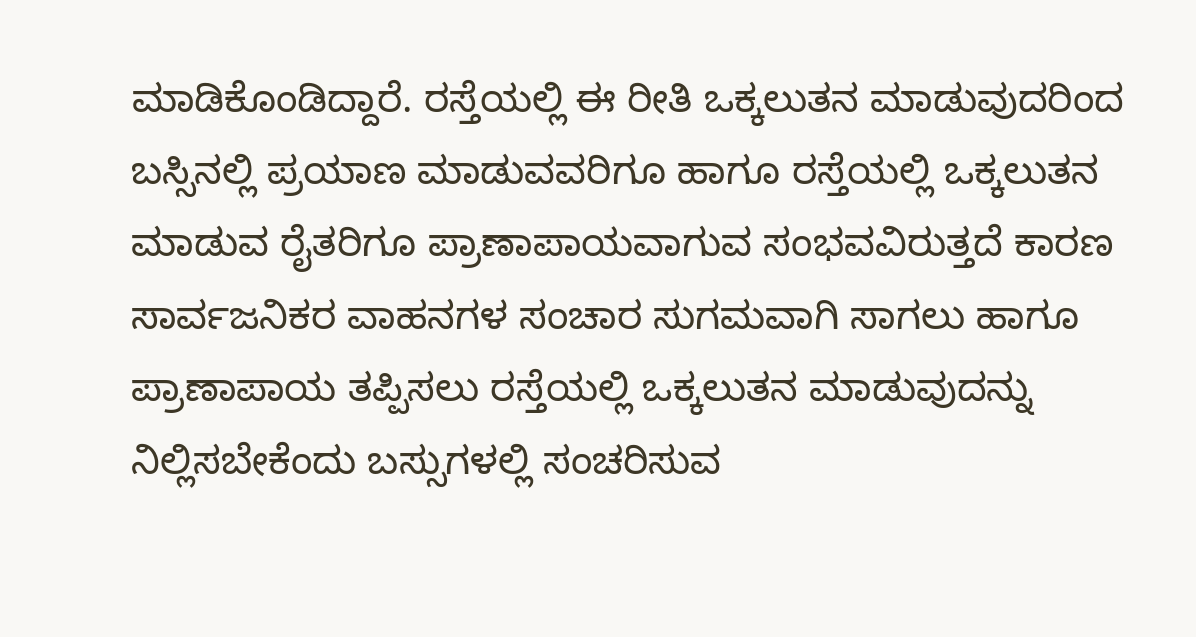ಮಾಡಿಕೊಂಡಿದ್ದಾರೆ. ರಸ್ತೆಯಲ್ಲಿ ಈ ರೀತಿ ಒಕ್ಕಲುತನ ಮಾಡುವುದರಿಂದ ಬಸ್ಸಿನಲ್ಲಿ ಪ್ರಯಾಣ ಮಾಡುವವರಿಗೂ ಹಾಗೂ ರಸ್ತೆಯಲ್ಲಿ ಒಕ್ಕಲುತನ ಮಾಡುವ ರೈತರಿಗೂ ಪ್ರಾಣಾಪಾಯವಾಗುವ ಸಂಭವವಿರುತ್ತದೆ ಕಾರಣ ಸಾರ್ವಜನಿಕರ ವಾಹನಗಳ ಸಂಚಾರ ಸುಗಮವಾಗಿ ಸಾಗಲು ಹಾಗೂ ಪ್ರಾಣಾಪಾಯ ತಪ್ಪಿಸಲು ರಸ್ತೆಯಲ್ಲಿ ಒಕ್ಕಲುತನ ಮಾಡುವುದನ್ನು ನಿಲ್ಲಿಸಬೇಕೆಂದು ಬಸ್ಸುಗಳಲ್ಲಿ ಸಂಚರಿಸುವ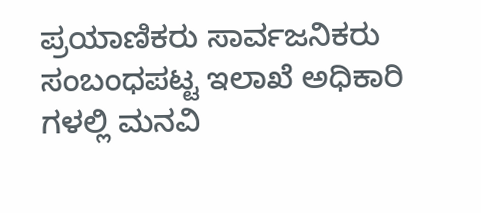ಪ್ರಯಾಣಿಕರು ಸಾರ್ವಜನಿಕರು ಸಂಬಂಧಪಟ್ಟ ಇಲಾಖೆ ಅಧಿಕಾರಿ ಗಳಲ್ಲಿ ಮನವಿ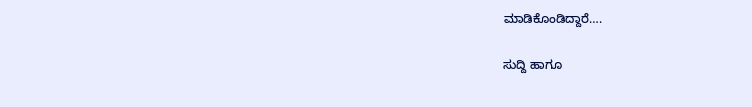ಮಾಡಿಕೊಂಡಿದ್ದಾರೆ….

ಸುದ್ದಿ ಹಾಗೂ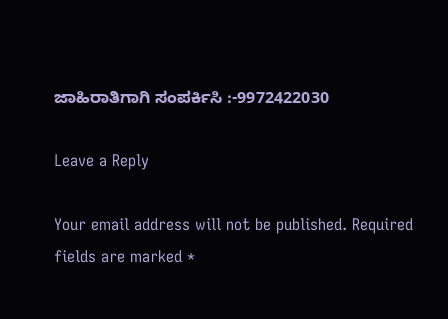ಜಾಹಿರಾತಿಗಾಗಿ ಸಂಪರ್ಕಿಸಿ :-9972422030

Leave a Reply

Your email address will not be published. Required fields are marked *